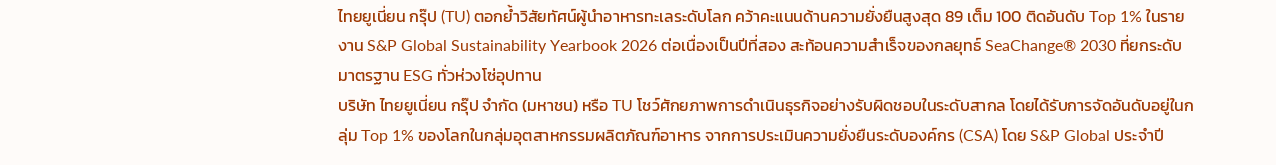ไทยยูเนี่ยน กรุ๊ป (TU) ตอกย้ำวิสัยทัศน์ผู้นำอาหารทะเลระดับโลก คว้าคะแนนด้านความยั่งยืนสูงสุด 89 เต็ม 100 ติดอันดับ Top 1% ในรายงาน S&P Global Sustainability Yearbook 2026 ต่อเนื่องเป็นปีที่สอง สะท้อนความสำเร็จของกลยุทธ์ SeaChange® 2030 ที่ยกระดับมาตรฐาน ESG ทั่วห่วงโซ่อุปทาน
บริษัท ไทยยูเนี่ยน กรุ๊ป จำกัด (มหาชน) หรือ TU โชว์ศักยภาพการดำเนินธุรกิจอย่างรับผิดชอบในระดับสากล โดยได้รับการจัดอันดับอยู่ในกลุ่ม Top 1% ของโลกในกลุ่มอุตสาหกรรมผลิตภัณฑ์อาหาร จากการประเมินความยั่งยืนระดับองค์กร (CSA) โดย S&P Global ประจำปี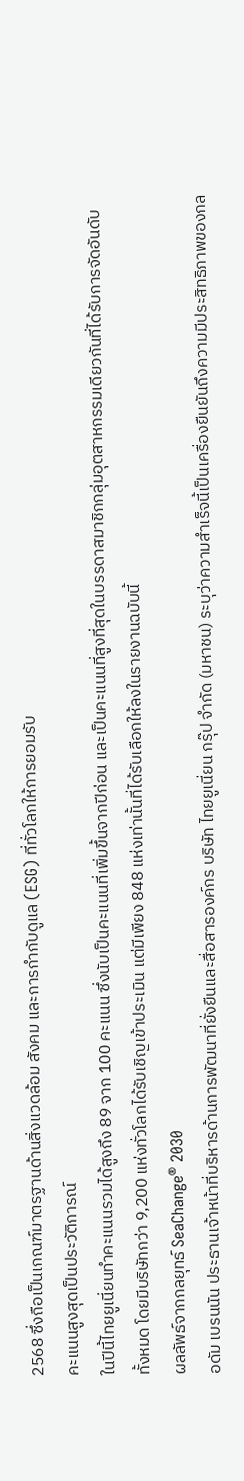2568 ซึ่งถือเป็นเกณฑ์มาตรฐานด้านสิ่งแวดล้อม สังคม และการกำกับดูแล (ESG) ที่ทั่วโลกให้การยอมรับ
คะแนนสูงสุดเป็นประวัติการณ์
ในปีนี้ไทยยูเนี่ยนทำคะแนนรวมได้สูงถึง 89 จาก 100 คะแนน ซึ่งนับเป็นคะแนนที่เพิ่มขึ้นจากปีก่อน และเป็นคะแนนที่สูงที่สุดในบรรดาสมาชิกกลุ่มอุตสาหกรรมเดียวกันที่ได้รับการจัดอันดับทั้งหมด โดยมีบริษัทกว่า 9,200 แห่งทั่วโลกได้รับเชิญเข้าประเมิน แต่มีเพียง 848 แห่งเท่านั้นที่ได้รับเลือกให้ลงในรายงานฉบับนี้
ผลลัพธ์จากกลยุทธ์ SeaChange® 2030
อดัม เบรนนัน ประธานเจ้าหน้าที่บริหารด้านการพัฒนาที่ยั่งยืนและสื่อสารองค์กร บริษัท ไทยยูเนี่ยน กรุ๊ป จำกัด (มหาชน) ระบุว่าความสำเร็จนี้เป็นเครื่องยืนยันถึงความมีประสิทธิภาพของกล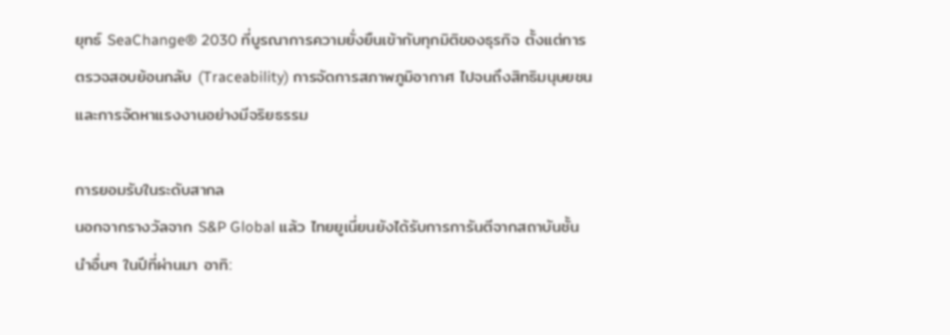ยุทธ์ SeaChange® 2030 ที่บูรณาการความยั่งยืนเข้ากับทุกมิติของธุรกิจ ตั้งแต่การตรวจสอบย้อนกลับ (Traceability) การจัดการสภาพภูมิอากาศ ไปจนถึงสิทธิมนุษยชนและการจัดหาแรงงานอย่างมีจริยธรรม

การยอมรับในระดับสากล
นอกจากรางวัลจาก S&P Global แล้ว ไทยยูเนี่ยนยังได้รับการการันตีจากสถาบันชั้นนำอื่นๆ ในปีที่ผ่านมา อาทิ: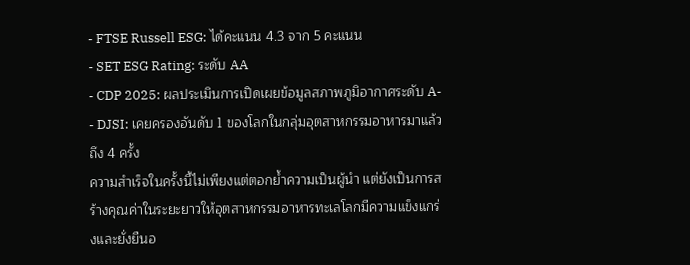- FTSE Russell ESG: ได้คะแนน 4.3 จาก 5 คะแนน
- SET ESG Rating: ระดับ AA
- CDP 2025: ผลประเมินการเปิดเผยข้อมูลสภาพภูมิอากาศระดับ A-
- DJSI: เคยครองอันดับ 1 ของโลกในกลุ่มอุตสาหกรรมอาหารมาแล้วถึง 4 ครั้ง
ความสำเร็จในครั้งนี้ไม่เพียงแต่ตอกย้ำความเป็นผู้นำ แต่ยังเป็นการสร้างคุณค่าในระยะยาวให้อุตสาหกรรมอาหารทะเลโลกมีความแข็งแกร่งและยั่งยืนอ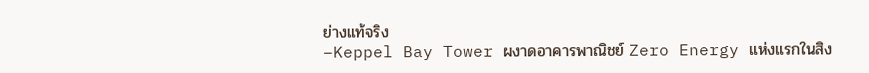ย่างแท้จริง
–Keppel Bay Tower ผงาดอาคารพาณิชย์ Zero Energy แห่งแรกในสิง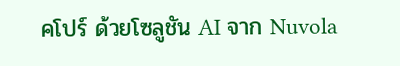คโปร์ ด้วยโซลูชัน AI จาก Nuvola